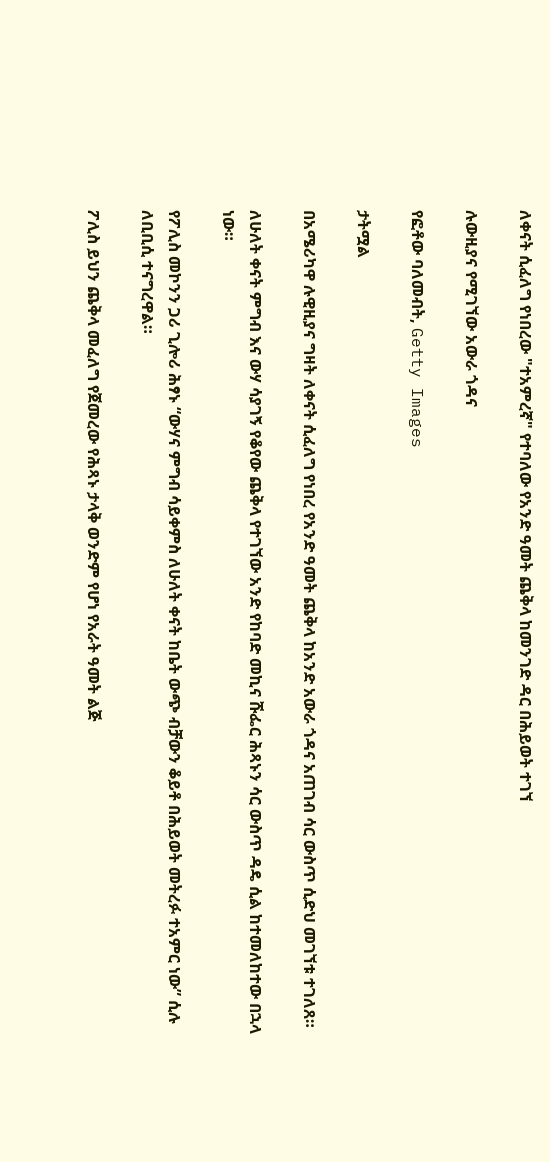ለቀናት ሲፈለግ የነበረው "ተአምረኛ" የተባለው የአንድ ዓመት ጨቅላ ከመንገድ ዳር በሕይወት ተገኘ

ሉውዚያና የሚገኘው አውራ ጎዳና

የፎቶው ባለመብት, Getty Images

ታትሟል

በአሜሪካዋ ሉዊዚያና ግዛት ለቀናት ሲፈለግ የነበረ የአንድ ዓመት ጨቅላ ከአንድ አውራ ጎዳና አጠገብ ሳር ውስጥ ሲድህ መገኘቱ ተገለጸ።

ለሁለት ቀናት ምግብ እና ውሃ ሳያገኝ የቆየው ጨቅላ የተገኘው አንድ የከባድ መኪና ሹፌር ሕጻኑን ሳር ውስጥ ዳዴ ሲል ከተመለከተው በኋላ ነው።

የፖሊስ መኮንን ጋሪ ጊሎሪ ሕፃኑ “ውሃና ምግብ ሳይቀምስ ለሁለት ቀናት ከቤት ውጭ ብቻውን ቆይቶ በሕይወት መትረፉ ተአምር ነው” ሲሉ ለቢቢሲ ተናግረዋል።

ፖሊስ ይህን ጨቅላ መፈለግ የጀመረው የሕጻኑ ታላቅ ወንድም የሆነ የአራት ዓመት ልጅ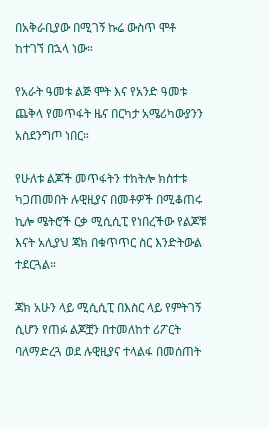በአቅራቢያው በሚገኝ ኩሬ ውስጥ ሞቶ ከተገኘ በኋላ ነው።

የአራት ዓመቱ ልጅ ሞት እና የአንድ ዓመቱ ጨቅላ የመጥፋት ዜና በርካታ አሜሪካውያንን አስደንግጦ ነበር።

የሁለቱ ልጆች መጥፋትን ተከትሎ ክስተቱ ካጋጠመበት ሉዊዚያና በመቶዎች በሚቆጠሩ ኪሎ ሜትሮች ርቃ ሚሲሲፒ የነበረችው የልጆቹ እናት አሊያህ ጃክ በቁጥጥር ስር እንድትውል ተደርጓል።

ጃክ አሁን ላይ ሚሲሲፒ በእስር ላይ የምትገኝ ሲሆን የጠፉ ልጆቿን በተመለከተ ሪፖርት ባለማድረጓ ወደ ሉዊዚያና ተላልፋ በመሰጠት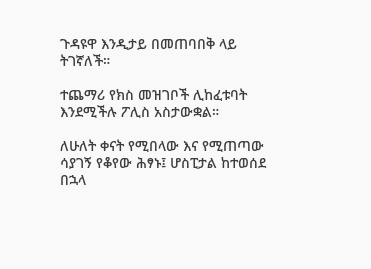ጉዳዩዋ እንዲታይ በመጠባበቅ ላይ ትገኛለች።

ተጨማሪ የክስ መዝገቦች ሊከፈቱባት እንደሚችሉ ፖሊስ አስታውቋል።

ለሁለት ቀናት የሚበላው እና የሚጠጣው ሳያገኝ የቆየው ሕፃኑ፤ ሆስፒታል ከተወሰደ በኋላ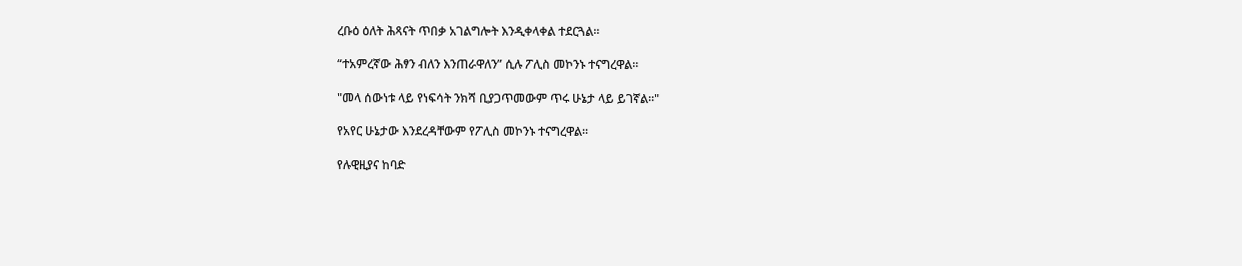ረቡዕ ዕለት ሕጻናት ጥበቃ አገልግሎት እንዲቀላቀል ተደርጓል።

“ተአምረኛው ሕፃን ብለን እንጠራዋለን” ሲሉ ፖሊስ መኮንኑ ተናግረዋል።

"መላ ሰውነቱ ላይ የነፍሳት ንክሻ ቢያጋጥመውም ጥሩ ሁኔታ ላይ ይገኛል።"

የአየር ሁኔታው እንደረዳቸውም የፖሊስ መኮንኑ ተናግረዋል።

የሉዊዚያና ከባድ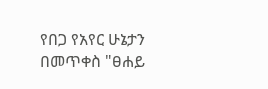የበጋ የአየር ሁኔታን በመጥቀስ "ፀሐይ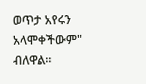ወጥታ አየሩን አላሞቀችውም" ብለዋል።